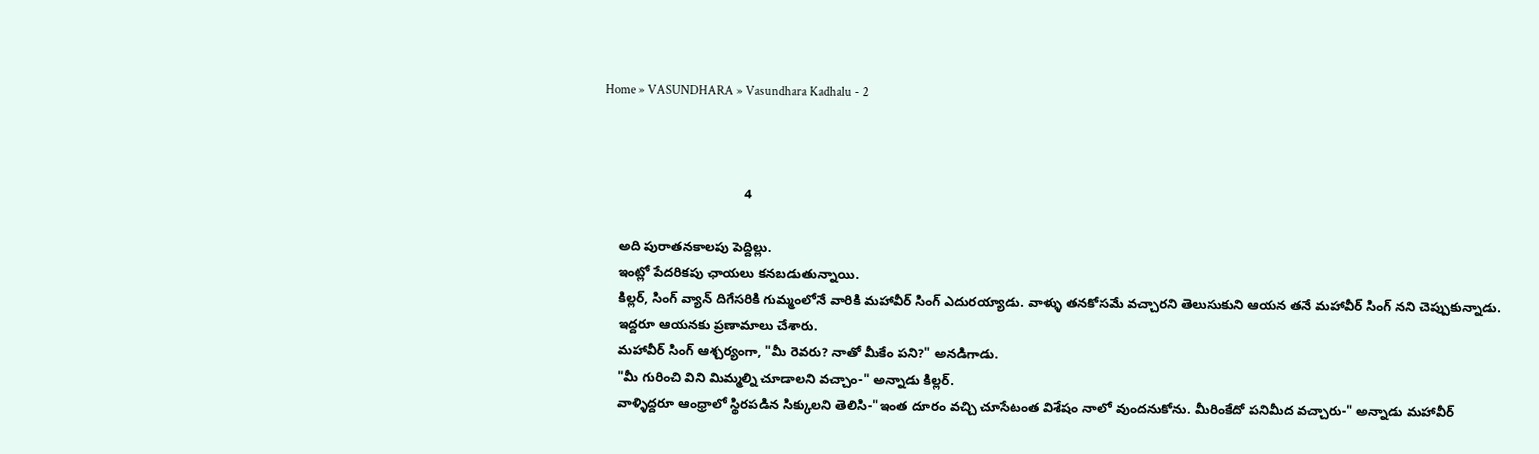Home » VASUNDHARA » Vasundhara Kadhalu - 2



                                      4

    అది పురాతనకాలపు పెద్దిల్లు.
    ఇంట్లో పేదరికపు ఛాయలు కనబడుతున్నాయి.
    కిల్లర్, సింగ్ వ్యాన్ దిగేసరికి గుమ్మంలోనే వారికి మహావీర్ సింగ్ ఎదురయ్యాడు. వాళ్ళు తనకోసమే వచ్చారని తెలుసుకుని ఆయన తనే మహావీర్ సింగ్ నని చెప్పుకున్నాడు.
    ఇద్దరూ ఆయనకు ప్రణామాలు చేశారు.
    మహావీర్ సింగ్ ఆశ్చర్యంగా, "మీ రెవరు? నాతో మీకేం పని?" అనడిగాడు.
    "మీ గురించి విని మిమ్మల్ని చూడాలని వచ్చాం-" అన్నాడు కిల్లర్.
    వాళ్ళిద్దరూ ఆంధ్రాలో స్థిరపడిన సిక్కులని తెలిసి-"ఇంత దూరం వచ్చి చూసేటంత విశేషం నాలో వుందనుకోను. మీరింకేదో పనిమీద వచ్చారు-" అన్నాడు మహావీర్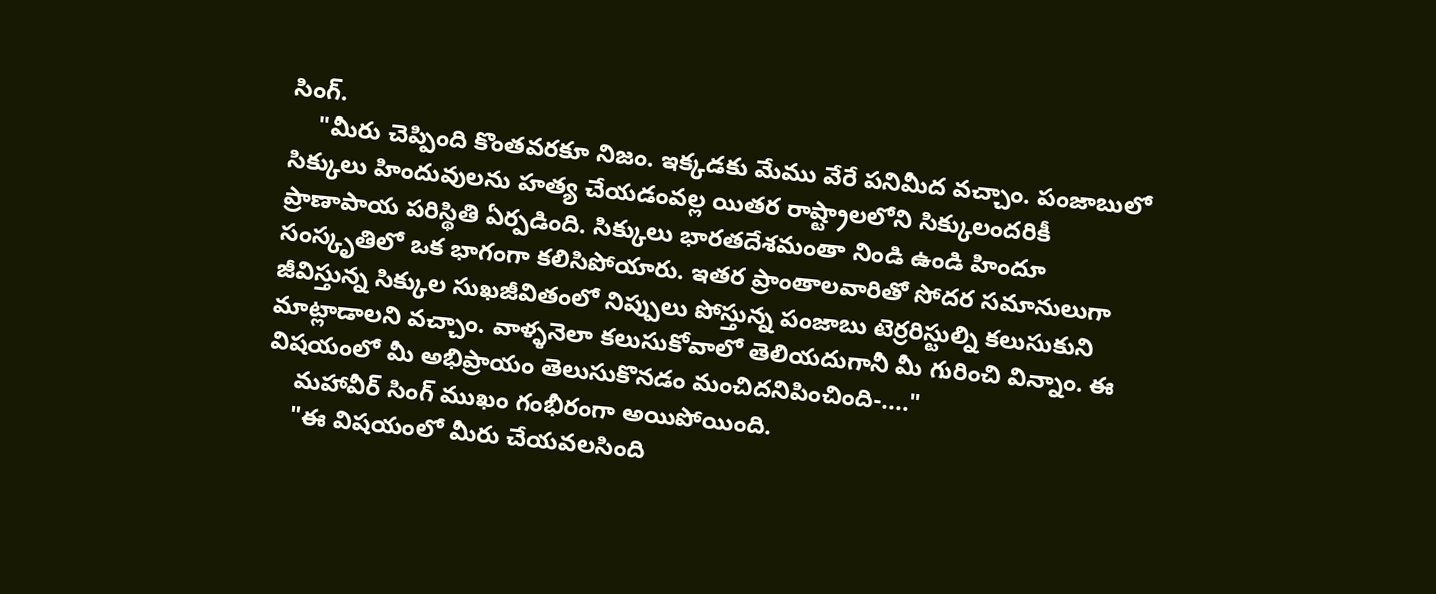సింగ్.
    "మీరు చెప్పింది కొంతవరకూ నిజం. ఇక్కడకు మేము వేరే పనిమీద వచ్చాం. పంజాబులో సిక్కులు హిందువులను హత్య చేయడంవల్ల యితర రాష్ట్రాలలోని సిక్కులందరికీ ప్రాణాపాయ పరిస్థితి ఏర్పడింది. సిక్కులు భారతదేశమంతా నిండి ఉండి హిందూ సంస్కృతిలో ఒక భాగంగా కలిసిపోయారు. ఇతర ప్రాంతాలవారితో సోదర సమానులుగా జీవిస్తున్న సిక్కుల సుఖజీవితంలో నిప్పులు పోస్తున్న పంజాబు టెర్రరిస్టుల్ని కలుసుకుని మాట్లాడాలని వచ్చాం. వాళ్ళనెలా కలుసుకోవాలో తెలియదుగానీ మీ గురించి విన్నాం. ఈ విషయంలో మీ అభిప్రాయం తెలుసుకొనడం మంచిదనిపించింది-...."
    మహావీర్ సింగ్ ముఖం గంభీరంగా అయిపోయింది.
    "ఈ విషయంలో మీరు చేయవలసింది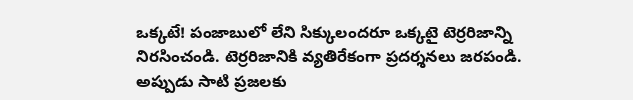ఒక్కటే! పంజాబులో లేని సిక్కులందరూ ఒక్కటై టెర్రరిజాన్ని నిరసించండి. టెర్రరిజానికి వ్యతిరేకంగా ప్రదర్శనలు జరపండి. అప్పుడు సాటి ప్రజలకు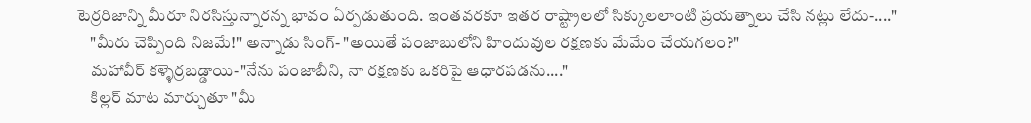టెర్రరిజాన్ని మీరూ నిరసిస్తున్నారన్న భావం ఏర్పడుతుంది. ఇంతవరకూ ఇతర రాష్ట్రాలలో సిక్కులలాంటి ప్రయత్నాలు చేసి నట్లు లేదు-...."
    "మీరు చెప్పింది నిజమే!" అన్నాడు సింగ్- "అయితే పంజాబులోని హిందువుల రక్షణకు మేమేం చేయగలం?"
    మహావీర్ కళ్ళెర్రబడ్డాయి-"నేను పంజాబీని, నా రక్షణకు ఒకరిపై ఆధారపడను...."
    కిల్లర్ మాట మార్చుతూ "మీ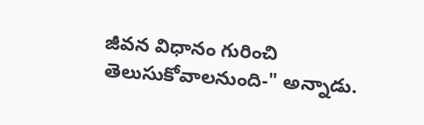జీవన విధానం గురించి తెలుసుకోవాలనుంది-" అన్నాడు.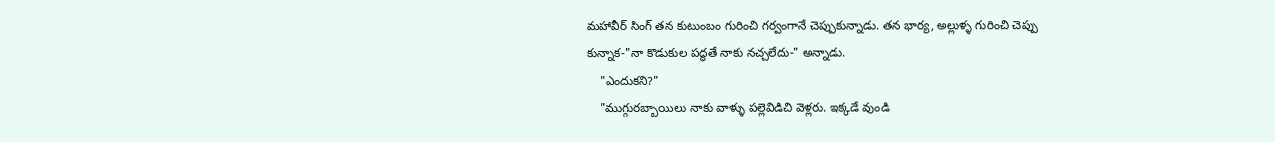మహావీర్ సింగ్ తన కుటుంబం గురించి గర్వంగానే చెప్పుకున్నాడు. తన భార్య, అల్లుళ్ళ గురించి చెప్పు కున్నాక-"నా కొడుకుల పద్ధతే నాకు నచ్చలేదు-" అన్నాడు.
    "ఎందుకని?"
    "ముగ్గురబ్బాయిలు నాకు వాళ్ళు పల్లెవిడిచి వెళ్లరు. ఇక్కడే వుండి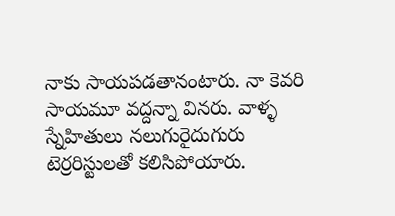నాకు సాయపడతానంటారు. నా కెవరి సాయమూ వద్దన్నా వినరు. వాళ్ళ స్నేహితులు నలుగురైదుగురు టెర్రరిస్టులతో కలిసిపోయారు.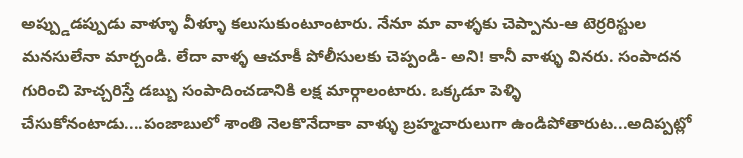అప్ప్డుడప్పుడు వాళ్ళూ వీళ్ళూ కలుసుకుంటూంటారు. నేనూ మా వాళ్ళకు చెప్పాను-ఆ టెర్రరిస్టుల మనసులేనా మార్చండి. లేదా వాళ్ళ ఆచూకీ పోలీసులకు చెప్పండి- అని! కానీ వాళ్ళు వినరు. సంపాదన గురించి హెచ్చరిస్తే డబ్బు సంపాదించడానికి లక్ష మార్గాలంటారు. ఒక్కడూ పెళ్ళి చేసుకోనంటాడు....పంజాబులో శాంతి నెలకొనేదాకా వాళ్ళు బ్రహ్మచారులుగా ఉండిపోతారుట...అదిప్పట్లో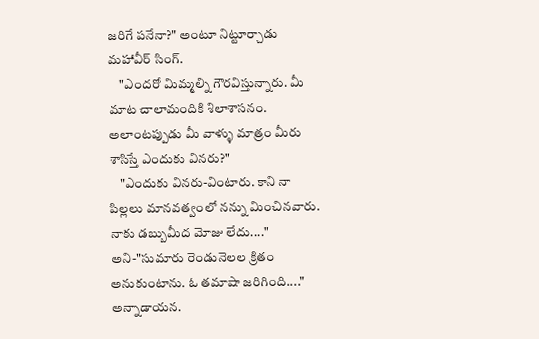జరిగే పనేనా?" అంటూ నిట్టూర్చాడు మహావీర్ సింగ్.
    "ఎందరో మిమ్మల్ని గౌరవిస్తున్నారు. మీ మాట చాలామందికి శిలాశాసనం. అలాంటప్పుడు మీ వాళ్ళు మాత్రం మీరు శాసిస్తే ఎందుకు వినరు?"
    "ఎందుకు వినరు-వింటారు. కాని నా పిల్లలు మానవత్వంలో నన్ను మించినవారు. నాకు డబ్బుమీద మోజు లేదు...." అని-"సుమారు రెండునెలల క్రితం అనుకుంటాను. ఓ తమాషా జరిగింది...." అన్నాడాయన.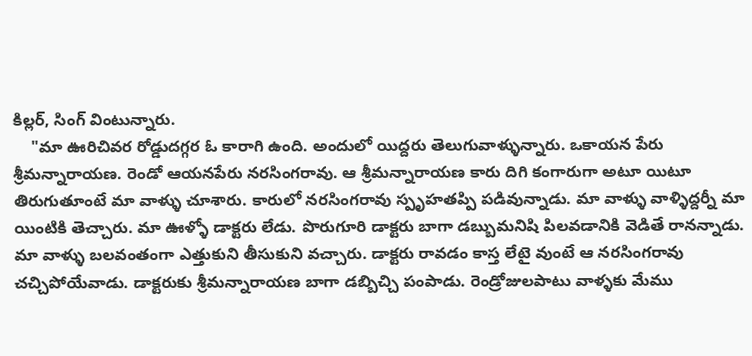కిల్లర్, సింగ్ వింటున్నారు.
    "మా ఊరిచివర రోడ్డుదగ్గర ఓ కారాగి ఉంది. అందులో యిద్దరు తెలుగువాళ్ళున్నారు. ఒకాయన పేరు శ్రీమన్నారాయణ. రెండో ఆయనపేరు నరసింగరావు. ఆ శ్రీమన్నారాయణ కారు దిగి కంగారుగా అటూ యిటూ తిరుగుతూంటే మా వాళ్ళు చూశారు. కారులో నరసింగరావు స్పృహతప్పి పడివున్నాడు. మా వాళ్ళు వాళ్ళిద్దర్నీ మా యింటికి తెచ్చారు. మా ఊళ్ళో డాక్టరు లేడు. పొరుగూరి డాక్టరు బాగా డబ్బుమనిషి పిలవడానికి వెడితే రానన్నాడు. మా వాళ్ళు బలవంతంగా ఎత్తుకుని తీసుకుని వచ్చారు. డాక్టరు రావడం కాస్త లేటై వుంటే ఆ నరసింగరావు చచ్చిపోయేవాడు. డాక్టరుకు శ్రీమన్నారాయణ బాగా డబ్బిచ్చి పంపాడు. రెండ్రోజులపాటు వాళ్ళకు మేము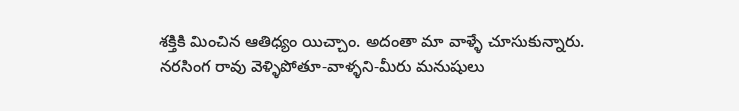శక్తికి మించిన ఆతిధ్యం యిచ్చాం. అదంతా మా వాళ్ళే చూసుకున్నారు. నరసింగ రావు వెళ్ళిపోతూ-వాళ్ళని-మీరు మనుషులు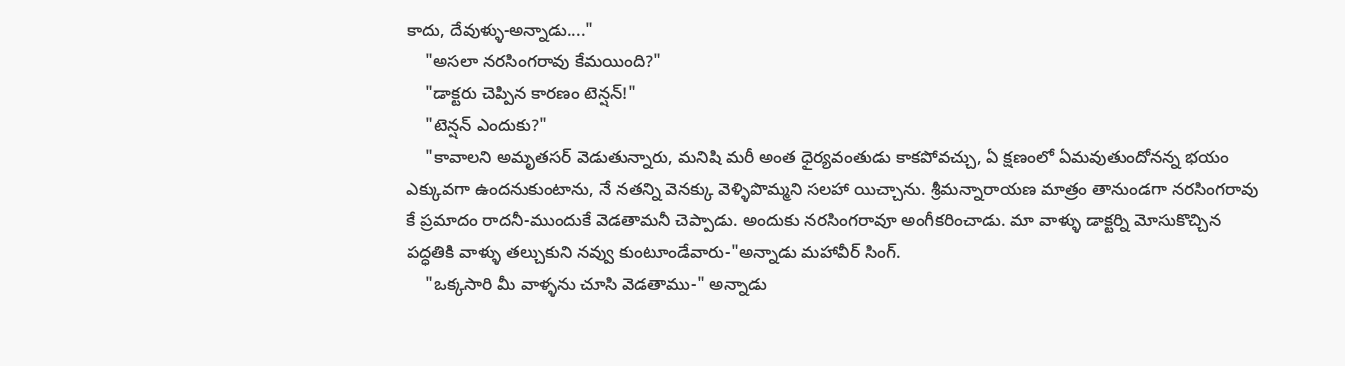కాదు, దేవుళ్ళు-అన్నాడు...."
    "అసలా నరసింగరావు కేమయింది?"
    "డాక్టరు చెప్పిన కారణం టెన్షన్!"
    "టెన్షన్ ఎందుకు?"
    "కావాలని అమృతసర్ వెడుతున్నారు, మనిషి మరీ అంత ధైర్యవంతుడు కాకపోవచ్చు, ఏ క్షణంలో ఏమవుతుందోనన్న భయం ఎక్కువగా ఉందనుకుంటాను, నే నతన్ని వెనక్కు వెళ్ళిపొమ్మని సలహా యిచ్చాను. శ్రీమన్నారాయణ మాత్రం తానుండగా నరసింగరావు కే ప్రమాదం రాదనీ-ముందుకే వెడతామనీ చెప్పాడు. అందుకు నరసింగరావూ అంగీకరించాడు. మా వాళ్ళు డాక్టర్ని మోసుకొచ్చిన పద్ధతికి వాళ్ళు తల్చుకుని నవ్వు కుంటూండేవారు-"అన్నాడు మహావీర్ సింగ్.
    "ఒక్కసారి మీ వాళ్ళను చూసి వెడతాము-" అన్నాడు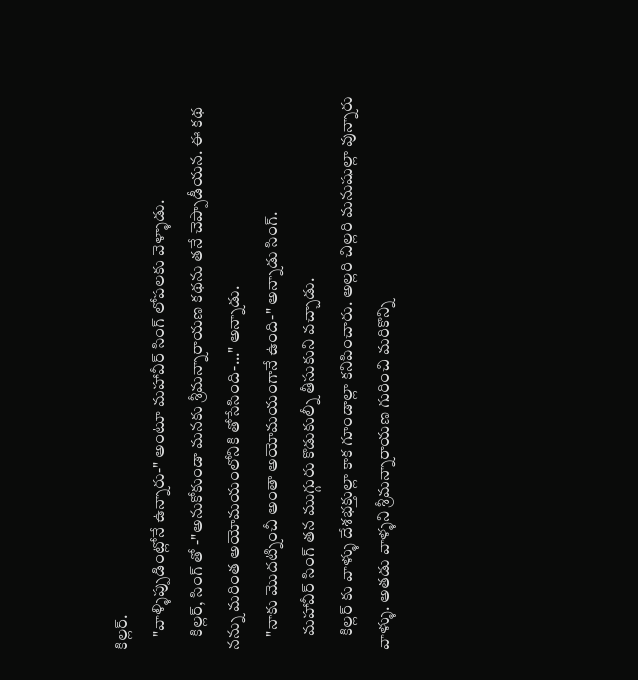కిల్లర్.
    "వాళ్ళిప్పుడింట్లోనే ఉన్నారు-" అంటూ మహావీర్ సింగ్ లోపలకు వెళ్ళాడు.
    కిల్లర్, సింగ్ తో -"అనుకోకుండా మనకు శ్రీమన్నారాయణ కథను తనే చెప్పాడీయన. ఈ కథ నన్ను మరింత అయోమయంలోనికి తోసేసింది-..." అన్నాడు.
    "నాకు మొదట్నించీ అంతా అయోమయంగానే ఉంది-" అన్నాడు సింగ్.
    మహావీర్ సింగ్ తన ముగ్గురు కొడుకుల్నీ తీసుకుని వచ్చాడు.
    కిల్లర్ కు వాళ్ళు దేశభక్తుల్లా కాక గూండాల్లా కనిపించారు. అల్లరి చిల్లరి మనుషుల్లా వున్నారు వాళ్ళు. అతడు వాళ్ళని శ్రీమన్నారాయణ గురించి మరికొన్ని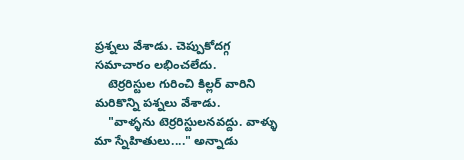ప్రశ్నలు వేశాడు. చెప్పుకోదగ్గ సమాచారం లభించలేదు.
    టెర్రరిస్టుల గురించి కిల్లర్ వారిని మరికొన్ని పశ్నలు వేశాడు.
    "వాళ్ళను టెర్రరిస్టులనవద్దు. వాళ్ళు మా స్నేహితులు...." అన్నాడు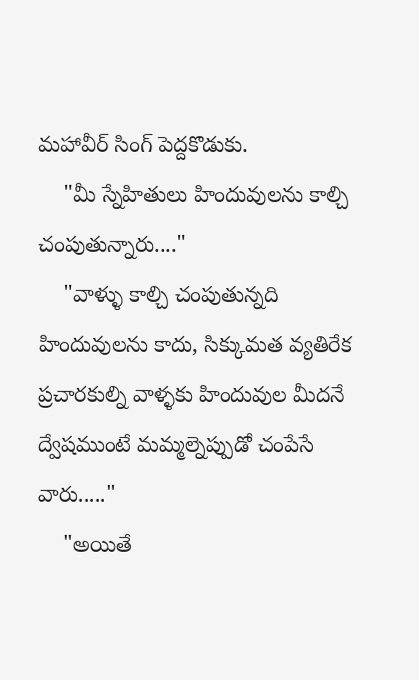మహావీర్ సింగ్ పెద్దకొడుకు.
    "మీ స్నేహితులు హిందువులను కాల్చి చంపుతున్నారు...."
    "వాళ్ళు కాల్చి చంపుతున్నది హిందువులను కాదు, సిక్కుమత వ్యతిరేక ప్రచారకుల్ని వాళ్ళకు హిందువుల మీదనే ద్వేషముంటే మమ్మల్నెప్పుడో చంపేసే వారు....."
    "అయితే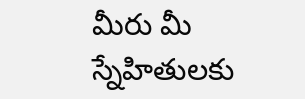మీరు మీ స్నేహితులకు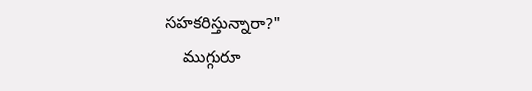సహకరిస్తున్నారా?"
    ముగ్గురూ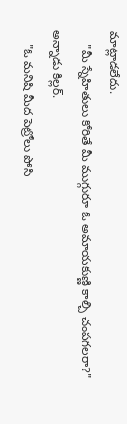మాట్లాడలేదు.
    "మీ స్నేహితులు కోరితే మీ ముగ్గురూ ఓ అమాయకుణ్ణి కాల్చి చంపగలరా?" అన్నాడు కిల్లర్.
    "ఓ మనిషి మీద పెట్రోలు పోసి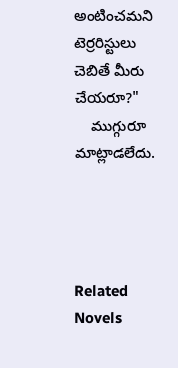అంటించమని టెర్రరిస్టులు చెబితే మీరు చేయరూ?"
    ముగ్గురూ మాట్లాడలేదు.




Related Novels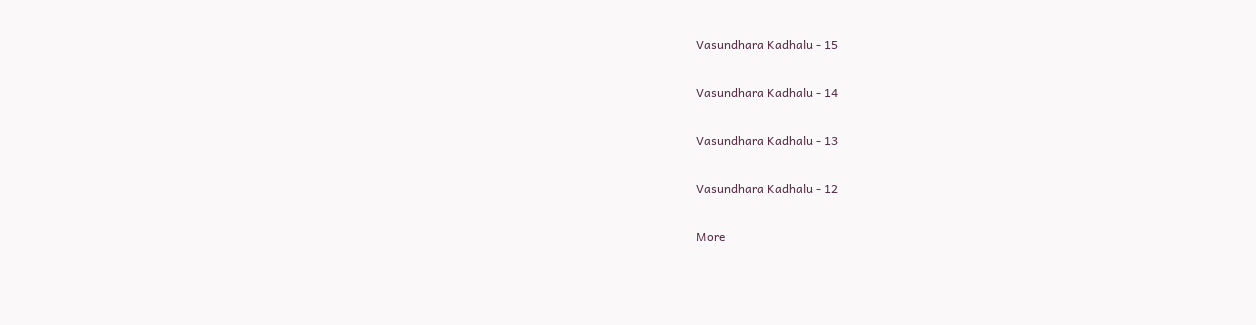Vasundhara Kadhalu - 15

Vasundhara Kadhalu - 14

Vasundhara Kadhalu - 13

Vasundhara Kadhalu - 12

More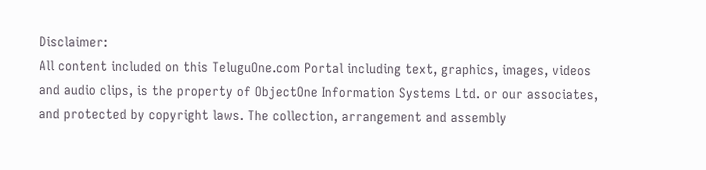Disclaimer:
All content included on this TeluguOne.com Portal including text, graphics, images, videos and audio clips, is the property of ObjectOne Information Systems Ltd. or our associates, and protected by copyright laws. The collection, arrangement and assembly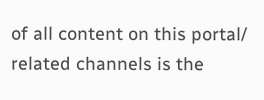of all content on this portal/ related channels is the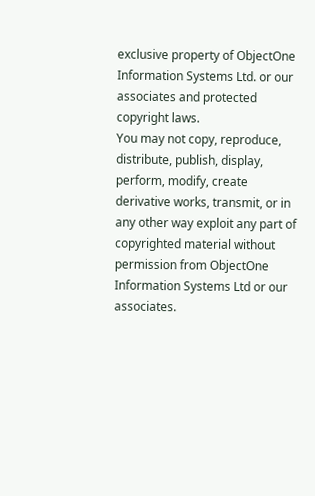exclusive property of ObjectOne Information Systems Ltd. or our associates and protected copyright laws.
You may not copy, reproduce, distribute, publish, display, perform, modify, create derivative works, transmit, or in any other way exploit any part of copyrighted material without permission from ObjectOne Information Systems Ltd or our associates.